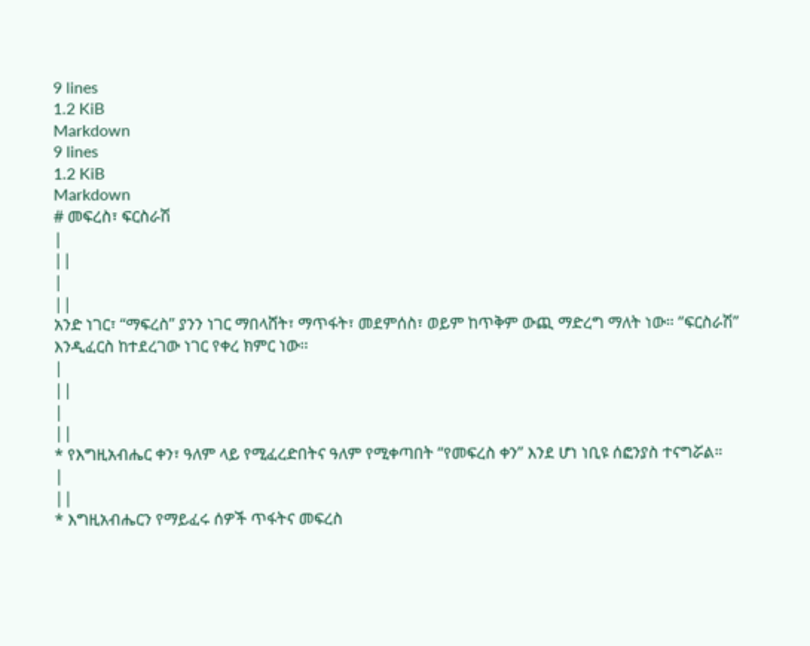9 lines
1.2 KiB
Markdown
9 lines
1.2 KiB
Markdown
# መፍረስ፣ ፍርስራሽ
|
||
|
||
አንድ ነገር፣ “ማፍረስ” ያንን ነገር ማበላሸት፣ ማጥፋት፣ መደምሰስ፣ ወይም ከጥቅም ውጪ ማድረግ ማለት ነው። “ፍርስራሽ” እንዲፈርስ ከተደረገው ነገር የቀረ ክምር ነው።
|
||
|
||
* የእግዚአብሔር ቀን፣ ዓለም ላይ የሚፈረድበትና ዓለም የሚቀጣበት “የመፍረስ ቀን” እንደ ሆነ ነቢዩ ሰፎንያስ ተናግሯል።
|
||
* እግዚአብሔርን የማይፈሩ ሰዎች ጥፋትና መፍረስ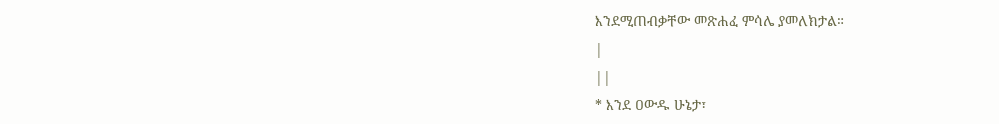እንደሚጠብቃቸው መጽሐፈ ምሳሌ ያመለክታል።
|
||
* እንደ ዐውዱ ሁኔታ፣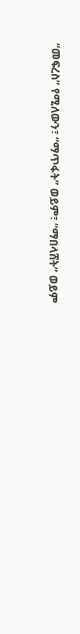“መፍረስ” የሚለውን፣ “ማጥፋት” ወይም፣ “ማበላሸት” ወይም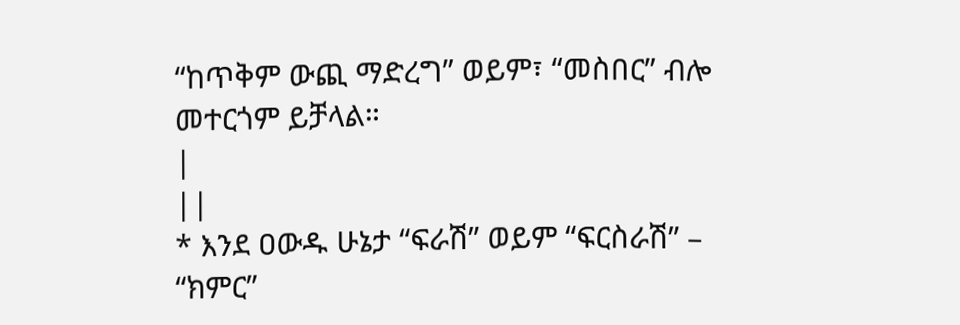“ከጥቅም ውጪ ማድረግ” ወይም፣ “መስበር” ብሎ መተርጎም ይቻላል።
|
||
* እንደ ዐውዱ ሁኔታ “ፍራሽ” ወይም “ፍርስራሽ” – “ክምር”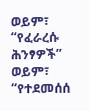ወይም፣ “የፈራረሱ ሕንፃዎች” ወይም፣ “የተደመሰሰ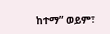ከተማ” ወይም፣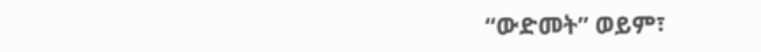“ውድመት” ወይም፣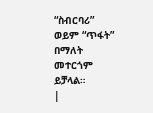“ስብርባሪ” ወይም “ጥፋት” በማለት መተርጎም ይቻላል።
|